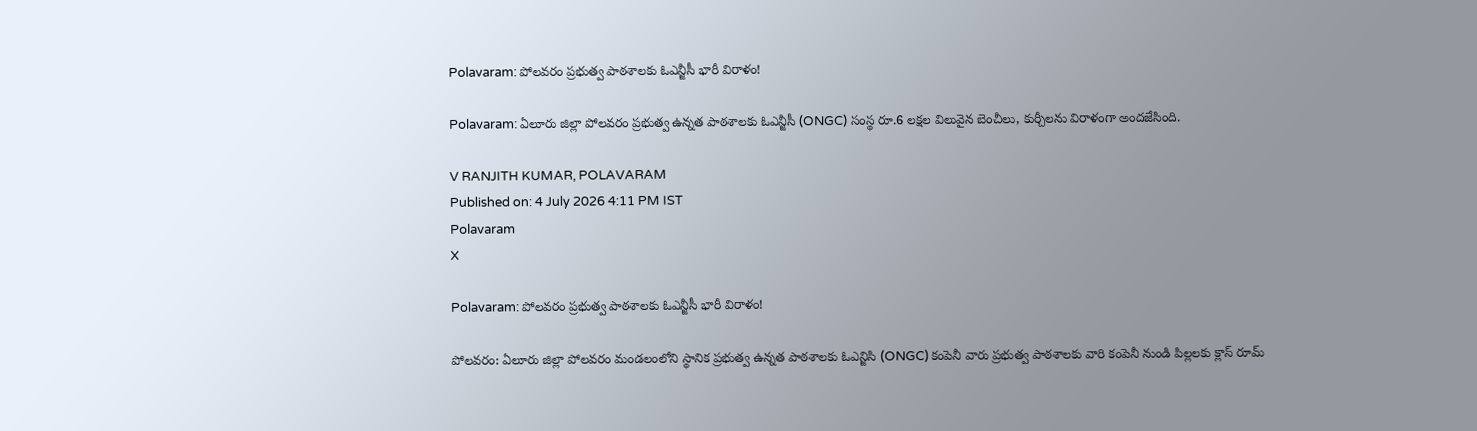Polavaram: పోలవరం ప్రభుత్వ పాఠశాలకు ఓఎన్జీసీ భారీ విరాళం!

Polavaram: ఏలూరు జిల్లా పోలవరం ప్రభుత్వ ఉన్నత పాఠశాలకు ఓఎన్జీసీ (ONGC) సంస్థ రూ.6 లక్షల విలువైన బెంచీలు, కుర్చీలను విరాళంగా అందజేసింది.

V RANJITH KUMAR, POLAVARAM
Published on: 4 July 2026 4:11 PM IST
Polavaram
X

Polavaram: పోలవరం ప్రభుత్వ పాఠశాలకు ఓఎన్జీసీ భారీ విరాళం!

పోలవరం: ఏలూరు జిల్లా పోలవరం మండలంలోని స్థానిక ప్రభుత్వ ఉన్నత పాఠశాలకు ఓఎన్జిసి (ONGC) కంపెనీ వారు ప్రభుత్వ పాఠశాలకు వారి కంపెనీ నుండి పిల్లలకు క్లాస్ రూమ్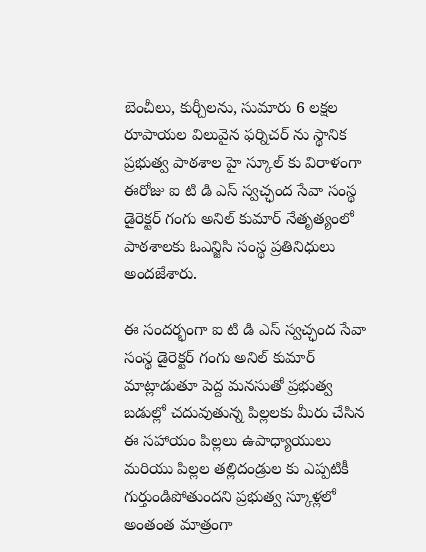బెంచీలు, కుర్చీలను, సుమారు 6 లక్షల రూపాయల విలువైన ఫర్నిచర్ ను స్థానిక ప్రభుత్వ పాఠశాల హై స్కూల్ కు విరాళంగా ఈరోజు ఐ టి డి ఎస్ స్వచ్ఛంద సేవా సంస్థ డైరెక్టర్ గంగు అనిల్ కుమార్ నేతృత్యంలో పాఠశాలకు ఓఎన్జిసి సంస్థ ప్రతినిధులు అందజేశారు.

ఈ సందర్భంగా ఐ టి డి ఎస్ స్వచ్ఛంద సేవా సంస్థ డైరెక్టర్ గంగు అనిల్ కుమార్ మాట్లాడుతూ పెద్ద మనసుతో ప్రభుత్వ బడుల్లో చదువుతున్న పిల్లలకు మీరు చేసిన ఈ సహాయం పిల్లలు ఉపాధ్యాయులు మరియు పిల్లల తల్లిదండ్రుల కు ఎప్పటికీ గుర్తుండిపోతుందని ప్రభుత్వ స్కూళ్లలో అంతంత మాత్రంగా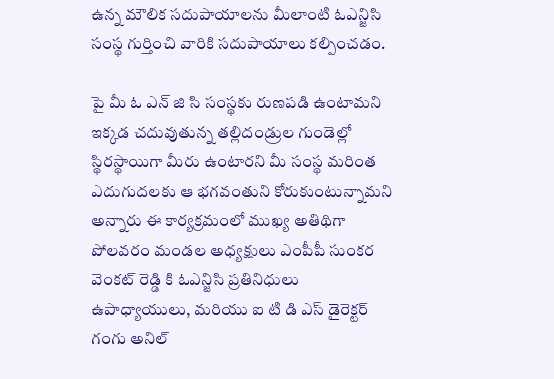ఉన్న మౌలిక సదుపాయాలను మీలాంటి ఓఎన్జిసి సంస్థ గుర్తించి వారికి సదుపాయాలు కల్పించడం.

పై మీ ఓ ఎన్ జి సి సంస్థకు రుణపడి ఉంటామని ఇక్కడ చదువుతున్న తల్లిదండ్రుల గుండెల్లో స్థిరస్థాయిగా మీరు ఉంటారని మీ సంస్థ మరింత ఎదుగుదలకు ఆ భగవంతుని కోరుకుంటున్నామని అన్నారు ఈ కార్యక్రమంలో ముఖ్య అతిథిగా పోలవరం మండల అధ్యక్షులు ఎంపీపీ సుంకర వెంకట్ రెడ్డి కి ఓఎన్జిసి ప్రతినిధులు ఉపాధ్యాయులు, మరియు ఐ టి డి ఎస్ డైరెక్టర్ గంగు అనిల్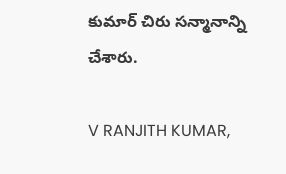కుమార్ చిరు సన్మానాన్ని చేశారు.

V RANJITH KUMAR,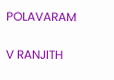POLAVARAM

V RANJITH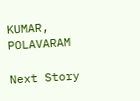KUMAR, POLAVARAM

Next Story